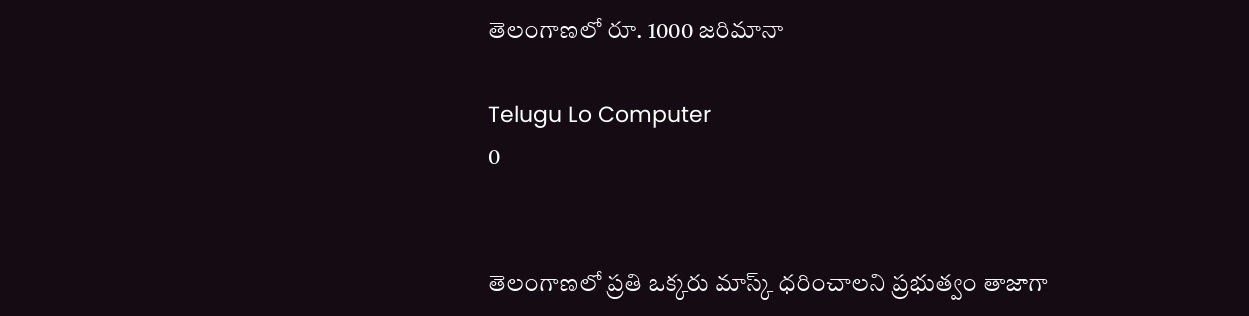తెలంగాణలో రూ. 1000 జరిమానా

Telugu Lo Computer
0


తెలంగాణలో ప్రతి ఒక్కరు మాస్క్‌ ధరించాలని ప్రభుత్వం తాజాగా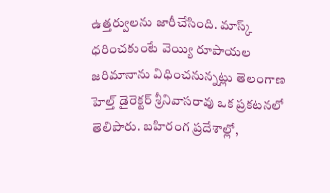ఉత్తర్వులను జారీచేసింది. మాస్క్‌ ధరించకుంటే వెయ్యి రూపాయల జరిమానాను విధించనున్నట్లు తెలంగాణ హెల్త్‌ డైరెక్టర్‌ శ్రీనివాసరావు ఒక ప్రకటనలో తెలిపారు. బహిరంగ ప్రదేశాల్లో,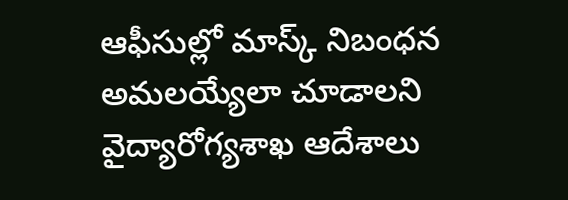ఆఫీసుల్లో మాస్క్‌ నిబంధన అమలయ్యేలా చూడాలని వైద్యారోగ్యశాఖ ఆదేశాలు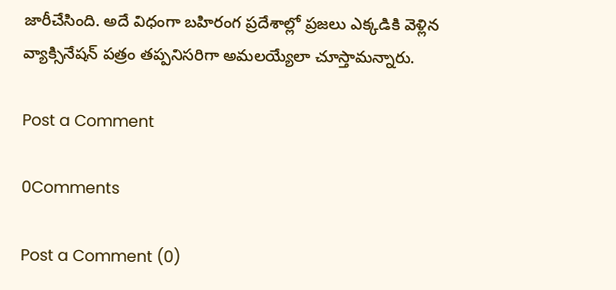జారీచేసింది. అదే విధంగా బహిరంగ ప్రదేశాల్లో ప్రజలు ఎక్కడికి వెళ్లిన వ్యాక్సినేషన్‌ పత్రం తప్పనిసరిగా అమలయ్యేలా చూస్తామన్నారు.

Post a Comment

0Comments

Post a Comment (0)